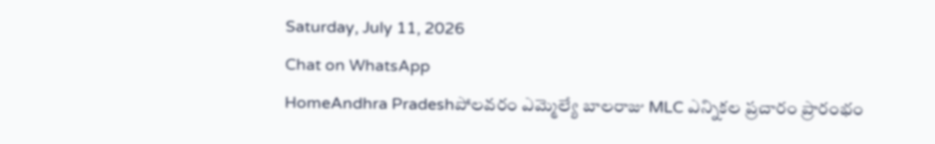Saturday, July 11, 2026
Chat on WhatsApp
HomeAndhra Pradeshపోలవరం ఎమ్మెల్యే బాలరాజు MLC ఎన్నికల ప్రచారం ప్రారంభం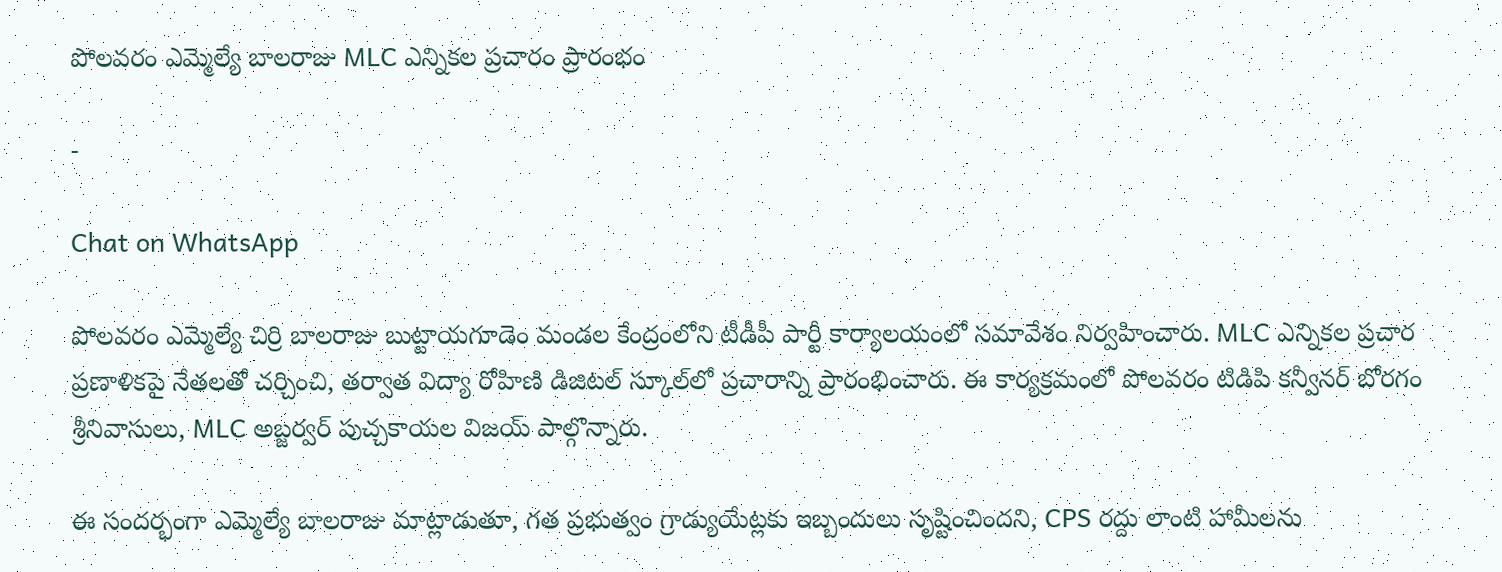పోలవరం ఎమ్మెల్యే బాలరాజు MLC ఎన్నికల ప్రచారం ప్రారంభం

-

Chat on WhatsApp

పోలవరం ఎమ్మెల్యే చిర్రి బాలరాజు బుట్టాయగూడెం మండల కేంద్రంలోని టీడీపీ పార్టీ కార్యాలయంలో సమావేశం నిర్వహించారు. MLC ఎన్నికల ప్రచార ప్రణాళికపై నేతలతో చర్చించి, తర్వాత విద్యా రోహిణి డిజిటల్ స్కూల్‌లో ప్రచారాన్ని ప్రారంభించారు. ఈ కార్యక్రమంలో పోలవరం టిడిపి కన్వీనర్ బోరగం శ్రీనివాసులు, MLC అబ్జర్వర్ పుచ్చకాయల విజయ్ పాల్గొన్నారు.

ఈ సందర్భంగా ఎమ్మెల్యే బాలరాజు మాట్లాడుతూ, గత ప్రభుత్వం గ్రాడ్యుయేట్లకు ఇబ్బందులు సృష్టించిందని, CPS రద్దు లాంటి హామీలను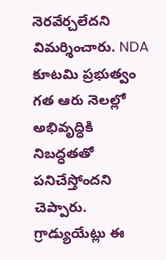నెరవేర్చలేదని విమర్శించారు. NDA కూటమి ప్రభుత్వం గత ఆరు నెలల్లో అభివృద్ధికి నిబద్ధతతో పనిచేస్తోందని చెప్పారు. గ్రాడ్యుయేట్లు ఈ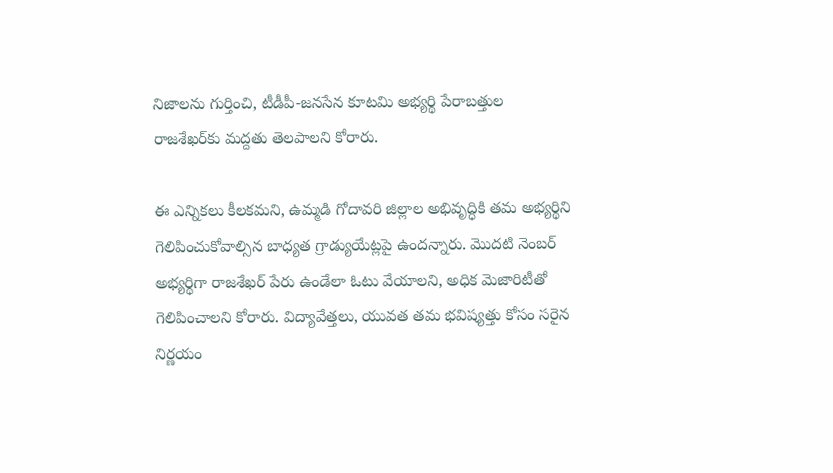నిజాలను గుర్తించి, టీడీపీ-జనసేన కూటమి అభ్యర్థి పేరాబత్తుల రాజశేఖర్‌కు మద్దతు తెలపాలని కోరారు.

ఈ ఎన్నికలు కీలకమని, ఉమ్మడి గోదావరి జిల్లాల అభివృద్ధికి తమ అభ్యర్థిని గెలిపించుకోవాల్సిన బాధ్యత గ్రాడ్యుయేట్లపై ఉందన్నారు. మొదటి నెంబర్ అభ్యర్థిగా రాజశేఖర్ పేరు ఉండేలా ఓటు వేయాలని, అధిక మెజారిటీతో గెలిపించాలని కోరారు. విద్యావేత్తలు, యువత తమ భవిష్యత్తు కోసం సరైన నిర్ణయం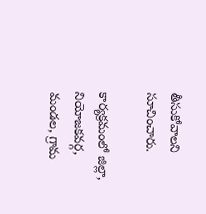తీసుకోవాలని సూచించారు.

కార్యక్రమంలో జిల్లా, నియోజకవర్గ, మండల, గ్రామ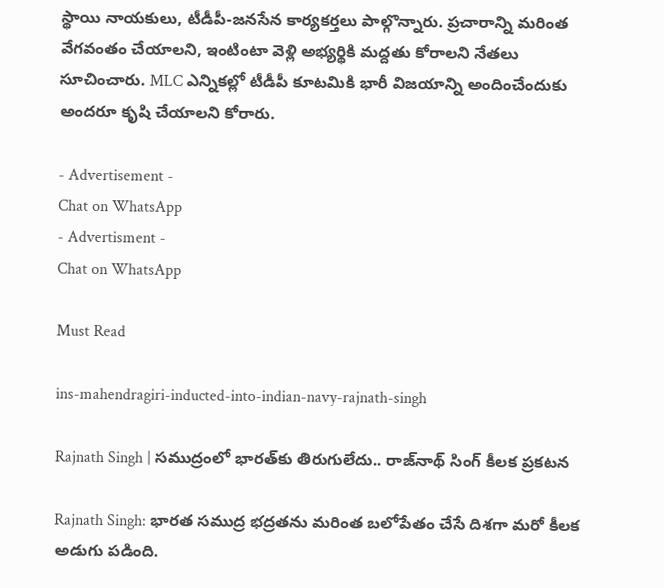స్థాయి నాయకులు, టీడీపీ-జనసేన కార్యకర్తలు పాల్గొన్నారు. ప్రచారాన్ని మరింత వేగవంతం చేయాలని, ఇంటింటా వెళ్లి అభ్యర్థికి మద్దతు కోరాలని నేతలు సూచించారు. MLC ఎన్నికల్లో టీడీపీ కూటమికి భారీ విజయాన్ని అందించేందుకు అందరూ కృషి చేయాలని కోరారు.

- Advertisement -
Chat on WhatsApp
- Advertisment -
Chat on WhatsApp

Must Read

ins-mahendragiri-inducted-into-indian-navy-rajnath-singh

Rajnath Singh | సముద్రంలో భారత్‌కు తిరుగులేదు.. రాజ్‌నాథ్ సింగ్ కీలక ప్రకటన

Rajnath Singh: భారత సముద్ర భద్రతను మరింత బలోపేతం చేసే దిశగా మరో కీలక అడుగు పడింది.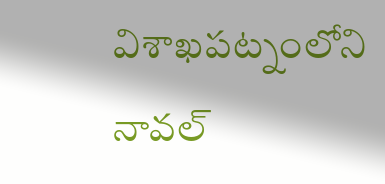విశాఖపట్నంలోని నావల్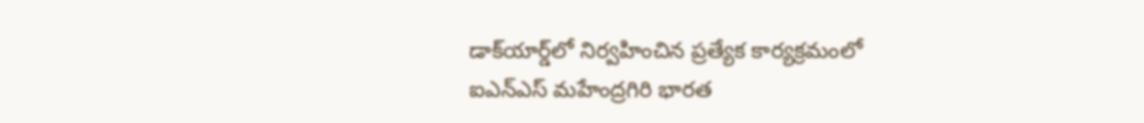డాక్‌యార్డ్‌లో నిర్వహించిన ప్రత్యేక కార్యక్రమంలో ఐఎన్‌ఎస్ మహేంద్రగిరి భారత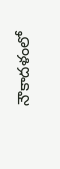నౌకాదళంలో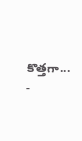కొత్తగా...
-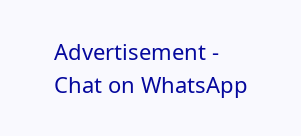Advertisement -
Chat on WhatsApp